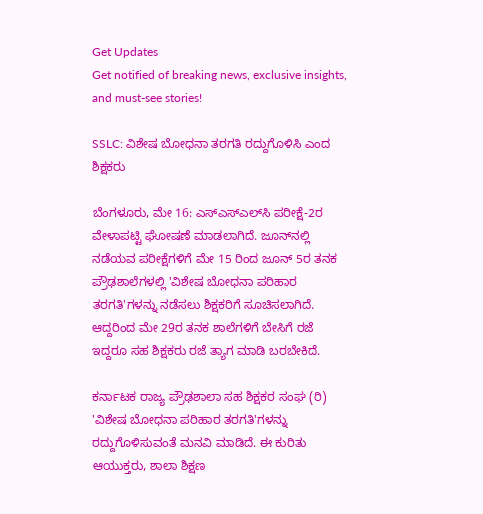Get Updates
Get notified of breaking news, exclusive insights, and must-see stories!

SSLC: ವಿಶೇಷ ಬೋಧನಾ ತರಗತಿ ರದ್ದುಗೊಳಿಸಿ ಎಂದ ಶಿಕ್ಷಕರು

ಬೆಂಗಳೂರು, ಮೇ 16: ಎಸ್ಎಸ್ಎಲ್‌ಸಿ ಪರೀಕ್ಷೆ-2ರ ವೇಳಾಪಟ್ಟಿ ಘೋಷಣೆ ಮಾಡಲಾಗಿದೆ. ಜೂನ್‌ನಲ್ಲಿ ನಡೆಯವ ಪರೀಕ್ಷೆಗಳಿಗೆ ಮೇ 15 ರಿಂದ ಜೂನ್ 5ರ ತನಕ ಪ್ರೌಢಶಾಲೆಗಳಲ್ಲಿ 'ವಿಶೇಷ ಬೋಧನಾ ಪರಿಹಾರ ತರಗತಿ'ಗಳನ್ನು ನಡೆಸಲು ಶಿಕ್ಷಕರಿಗೆ ಸೂಚಿಸಲಾಗಿದೆ. ಆದ್ದರಿಂದ ಮೇ 29ರ ತನಕ ಶಾಲೆಗಳಿಗೆ ಬೇಸಿಗೆ ರಜೆ ಇದ್ದರೂ ಸಹ ಶಿಕ್ಷಕರು ರಜೆ ತ್ಯಾಗ ಮಾಡಿ ಬರಬೇಕಿದೆ.

ಕರ್ನಾಟಕ ರಾಜ್ಯ ಪ್ರೌಢಶಾಲಾ ಸಹ ಶಿಕ್ಷಕರ ಸಂಘ (ರಿ) 'ವಿಶೇಷ ಬೋಧನಾ ಪರಿಹಾರ ತರಗತಿ'ಗಳನ್ನು ರದ್ದುಗೊಳಿಸುವಂತೆ ಮನವಿ ಮಾಡಿದೆ. ಈ ಕುರಿತು ಆಯುಕ್ತರು, ಶಾಲಾ ಶಿಕ್ಷಣ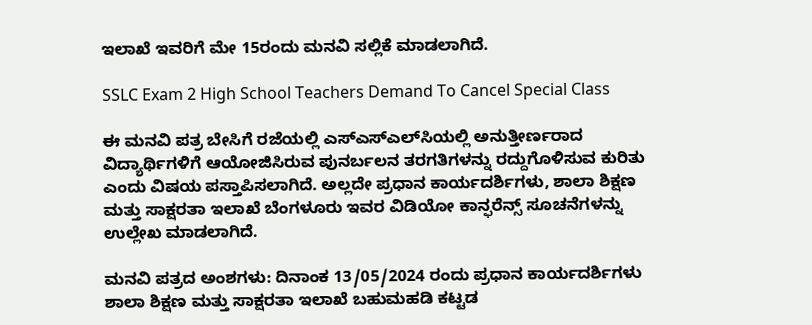ಇಲಾಖೆ ಇವರಿಗೆ ಮೇ 15ರಂದು ಮನವಿ ಸಲ್ಲಿಕೆ ಮಾಡಲಾಗಿದೆ.

SSLC Exam 2 High School Teachers Demand To Cancel Special Class

ಈ ಮನವಿ ಪತ್ರ ಬೇಸಿಗೆ ರಜೆಯಲ್ಲಿ ಎಸ್‌ಎಸ್‌ಎಲ್‌ಸಿಯಲ್ಲಿ ಅನುತ್ತೀರ್ಣರಾದ ವಿದ್ಯಾರ್ಥಿಗಳಿಗೆ ಆಯೋಜಿಸಿರುವ ಪುನರ್ಬಲನ ತರಗತಿಗಳನ್ನು ರದ್ದುಗೊಳಿಸುವ ಕುರಿತು ಎಂದು ವಿಷಯ ಪಸ್ತಾಪಿಸಲಾಗಿದೆ. ಅಲ್ಲದೇ ಪ್ರಧಾನ ಕಾರ್ಯದರ್ಶಿಗಳು, ಶಾಲಾ ಶಿಕ್ಷಣ ಮತ್ತು ಸಾಕ್ಷರತಾ ಇಲಾಖೆ ಬೆಂಗಳೂರು ಇವರ ವಿಡಿಯೋ ಕಾನ್ಫರೆನ್ಸ್ ಸೂಚನೆಗಳನ್ನು ಉಲ್ಲೇಖ ಮಾಡಲಾಗಿದೆ.

ಮನವಿ ಪತ್ರದ ಅಂಶಗಳು: ದಿನಾಂಕ 13/05/2024 ರಂದು ಪ್ರಧಾನ ಕಾರ್ಯದರ್ಶಿಗಳು ಶಾಲಾ ಶಿಕ್ಷಣ ಮತ್ತು ಸಾಕ್ಷರತಾ ಇಲಾಖೆ ಬಹುಮಹಡಿ ಕಟ್ಟಡ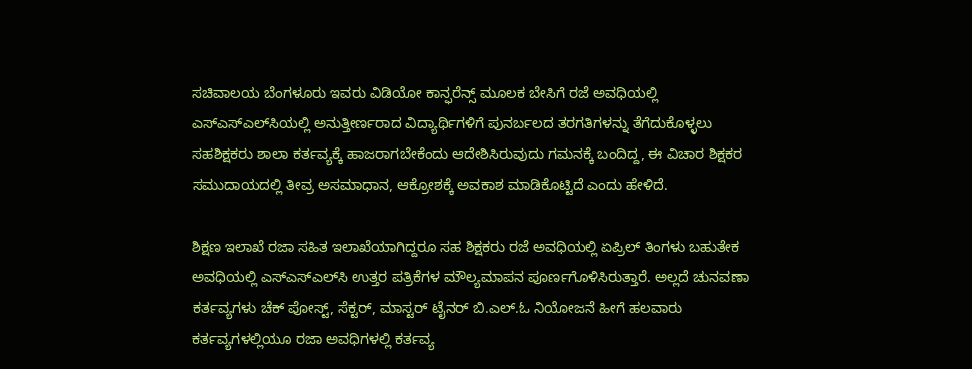ಸಚಿವಾಲಯ ಬೆಂಗಳೂರು ಇವರು ವಿಡಿಯೋ ಕಾನ್ಫರೆನ್ಸ್ ಮೂಲಕ ಬೇಸಿಗೆ ರಜೆ ಅವಧಿಯಲ್ಲಿ ಎಸ್ಎಸ್ಎಲ್‌ಸಿಯಲ್ಲಿ ಅನುತ್ತೀರ್ಣರಾದ ವಿದ್ಯಾರ್ಥಿಗಳಿಗೆ ಪುನರ್ಬಲದ ತರಗತಿಗಳನ್ನು ತೆಗೆದುಕೊಳ್ಳಲು ಸಹಶಿಕ್ಷಕರು ಶಾಲಾ ಕರ್ತವ್ಯಕ್ಕೆ ಹಾಜರಾಗಬೇಕೆಂದು ಆದೇಶಿಸಿರುವುದು ಗಮನಕ್ಕೆ ಬಂದಿದ್ದ, ಈ ವಿಚಾರ ಶಿಕ್ಷಕರ ಸಮುದಾಯದಲ್ಲಿ ತೀವ್ರ ಅಸಮಾಧಾನ, ಆಕ್ರೋಶಕ್ಕೆ ಅವಕಾಶ ಮಾಡಿಕೊಟ್ಟಿದೆ ಎಂದು ಹೇಳಿದೆ.

ಶಿಕ್ಷಣ ಇಲಾಖೆ ರಜಾ ಸಹಿತ ಇಲಾಖೆಯಾಗಿದ್ದರೂ ಸಹ ಶಿಕ್ಷಕರು ರಜೆ ಅವಧಿಯಲ್ಲಿ ಏಪ್ರಿಲ್ ತಿಂಗಳು ಬಹುತೇಕ ಅವಧಿಯಲ್ಲಿ ಎಸ್ಎಸ್ಎಲ್‌ಸಿ ಉತ್ತರ ಪತ್ರಿಕೆಗಳ ಮೌಲ್ಯಮಾಪನ ಪೂರ್ಣಗೊಳಿಸಿರುತ್ತಾರೆ. ಅಲ್ಲದೆ ಚುನವಣಾ ಕರ್ತವ್ಯಗಳು ಚೆಕ್ ಪೋಸ್ಟ್, ಸೆಕ್ಟರ್, ಮಾಸ್ಟರ್ ಟೈನರ್ ಬಿ.ಎಲ್.ಓ ನಿಯೋಜನೆ ಹೀಗೆ ಹಲವಾರು ಕರ್ತವ್ಯಗಳಲ್ಲಿಯೂ ರಜಾ ಅವಧಿಗಳಲ್ಲಿ ಕರ್ತವ್ಯ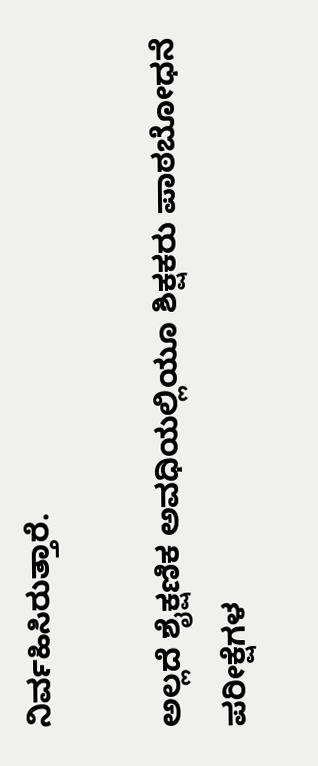ನಿರ್ವಹಿಸಿರುತ್ತಾರೆ.

ಅಲ್ಲದೆ ಶೈಕ್ಷಣಿಕ ಅವಧಿಯಲ್ಲಿಯೂ ಶಿಕ್ಷಕರು ಪಾಠಬೋಧನೆ ಪರೀಕ್ಷೆಗಳ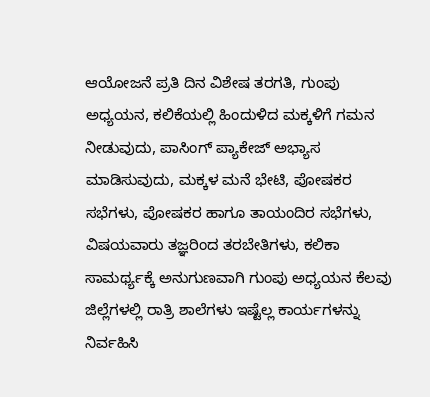ಆಯೋಜನೆ ಪ್ರತಿ ದಿನ ವಿಶೇಷ ತರಗತಿ, ಗುಂಪು ಅಧ್ಯಯನ, ಕಲಿಕೆಯಲ್ಲಿ ಹಿಂದುಳಿದ ಮಕ್ಕಳಿಗೆ ಗಮನ ನೀಡುವುದು, ಪಾಸಿಂಗ್ ಪ್ಯಾಕೇಜ್ ಅಭ್ಯಾಸ ಮಾಡಿಸುವುದು, ಮಕ್ಕಳ ಮನೆ ಭೇಟಿ, ಪೋಷಕರ ಸಭೆಗಳು, ಪೋಷಕರ ಹಾಗೂ ತಾಯಂದಿರ ಸಭೆಗಳು, ವಿಷಯವಾರು ತಜ್ಞರಿಂದ ತರಬೇತಿಗಳು, ಕಲಿಕಾ ಸಾಮರ್ಥ್ಯಕ್ಕೆ ಅನುಗುಣವಾಗಿ ಗುಂಪು ಅಧ್ಯಯನ ಕೆಲವು ಜಿಲ್ಲೆಗಳಲ್ಲಿ ರಾತ್ರಿ ಶಾಲೆಗಳು ಇಷ್ಟೆಲ್ಲ ಕಾರ್ಯಗಳನ್ನು ನಿರ್ವಹಿಸಿ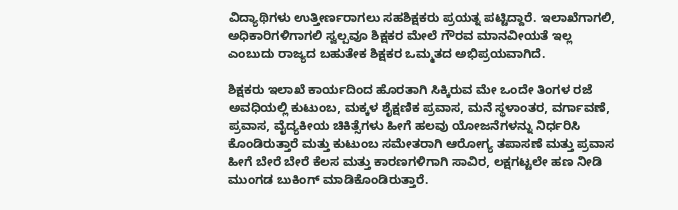ವಿದ್ಯಾಥಿಗಳು ಉತ್ತೀರ್ಣರಾಗಲು ಸಹಶಿಕ್ಷಕರು ಪ್ರಯತ್ನ ಪಟ್ಟಿದ್ದಾರೆ. ಇಲಾಖೆಗಾಗಲಿ, ಅಧಿಕಾರಿಗಳಿಗಾಗಲಿ ಸ್ವಲ್ಪವೂ ಶಿಕ್ಷಕರ ಮೇಲೆ ಗೌರವ ಮಾನವೀಯತೆ ಇಲ್ಲ ಎಂಬುದು ರಾಜ್ಯದ ಬಹುತೇಕ ಶಿಕ್ಷಕರ ಒಮ್ಮತದ ಅಭಿಪ್ರಯವಾಗಿದೆ.

ಶಿಕ್ಷಕರು ಇಲಾಖೆ ಕಾರ್ಯದಿಂದ ಹೊರತಾಗಿ ಸಿಕ್ಕಿರುವ ಮೇ ಒಂದೇ ತಿಂಗಳ ರಜೆ ಅವಧಿಯಲ್ಲಿ ಕುಟುಂಬ, ಮಕ್ಕಳ ಶೈಕ್ಷಣಿಕ ಪ್ರವಾಸ, ಮನೆ ಸ್ಥಳಾಂತರ, ವರ್ಗಾವಣೆ, ಪ್ರವಾಸ, ವೈದ್ಯಕೀಯ ಚಿಕಿತ್ಸೆಗಳು ಹೀಗೆ ಹಲವು ಯೋಜನೆಗಳನ್ನು ನಿರ್ಧರಿಸಿ ಕೊಂಡಿರುತ್ತಾರೆ ಮತ್ತು ಕುಟುಂಬ ಸಮೇತರಾಗಿ ಆರೋಗ್ಯ ತಪಾಸಣೆ ಮತ್ತು ಪ್ರವಾಸ ಹೀಗೆ ಬೇರೆ ಬೇರೆ ಕೆಲಸ ಮತ್ತು ಕಾರಣಗಳಿಗಾಗಿ ಸಾವಿರ, ಲಕ್ಷಗಟ್ಟಲೇ ಹಣ ನೀಡಿ ಮುಂಗಡ ಬುಕಿಂಗ್ ಮಾಡಿಕೊಂಡಿರುತ್ತಾರೆ.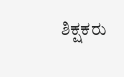ಶಿಕ್ಷಕರು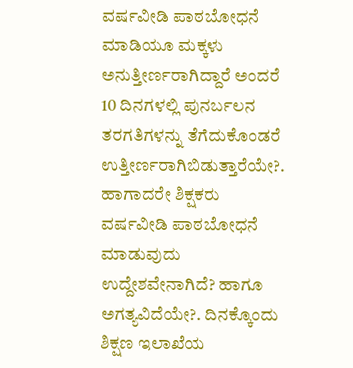ವರ್ಷವೀಡಿ ಪಾಠಬೋಧನೆ ಮಾಡಿಯೂ ಮಕ್ಕಳು ಅನುತ್ತೀರ್ಣರಾಗಿದ್ದಾರೆ ಅಂದರೆ 10 ದಿನಗಳಲ್ಲಿ ಪುನರ್ಬಲನ ತರಗತಿಗಳನ್ನು ತೆಗೆದುಕೊಂಡರೆ ಉತ್ತೀರ್ಣರಾಗಿಬಿಡುತ್ತಾರೆಯೇ?. ಹಾಗಾದರೇ ಶಿಕ್ಷಕರು ವರ್ಷವೀಡಿ ಪಾಠಬೋಧನೆ ಮಾಡುವುದು ಉದ್ದೇಶವೇನಾಗಿದೆ? ಹಾಗೂ ಅಗತ್ಯವಿದೆಯೇ?. ದಿನಕ್ಕೊಂದು ಶಿಕ್ಷಣ ಇಲಾಖೆಯ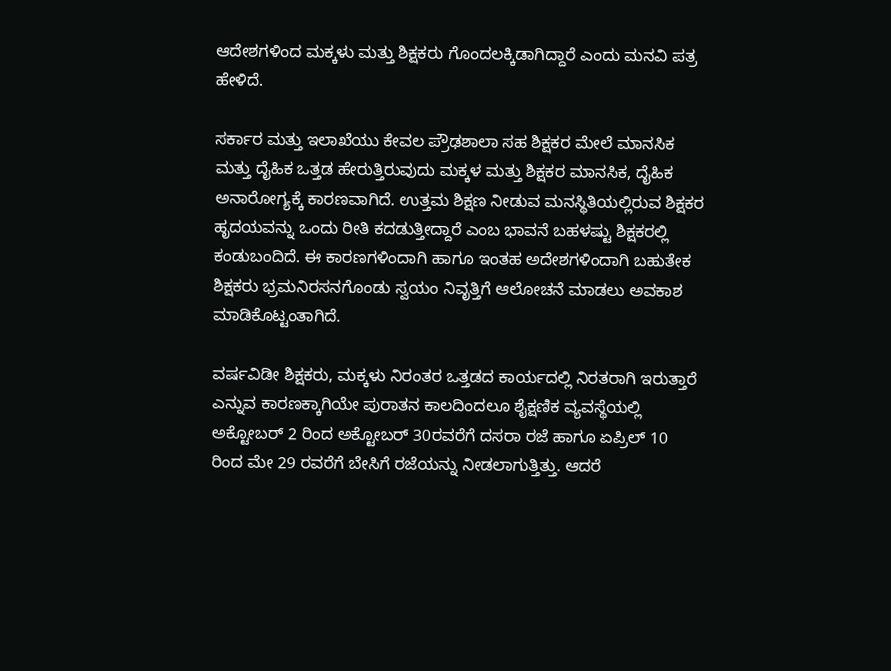ಆದೇಶಗಳಿಂದ ಮಕ್ಕಳು ಮತ್ತು ಶಿಕ್ಷಕರು ಗೊಂದಲಕ್ಕಿಡಾಗಿದ್ದಾರೆ ಎಂದು ಮನವಿ ಪತ್ರ ಹೇಳಿದೆ.

ಸರ್ಕಾರ ಮತ್ತು ಇಲಾಖೆಯು ಕೇವಲ ಪ್ರೌಢಶಾಲಾ ಸಹ ಶಿಕ್ಷಕರ ಮೇಲೆ ಮಾನಸಿಕ ಮತ್ತು ದೈಹಿಕ ಒತ್ತಡ ಹೇರುತ್ತಿರುವುದು ಮಕ್ಕಳ ಮತ್ತು ಶಿಕ್ಷಕರ ಮಾನಸಿಕ, ದೈಹಿಕ ಅನಾರೋಗ್ಯಕ್ಕೆ ಕಾರಣವಾಗಿದೆ. ಉತ್ತಮ ಶಿಕ್ಷಣ ನೀಡುವ ಮನಸ್ಥಿತಿಯಲ್ಲಿರುವ ಶಿಕ್ಷಕರ ಹೃದಯವನ್ನು ಒಂದು ರೀತಿ ಕದಡುತ್ತೀದ್ದಾರೆ ಎಂಬ ಭಾವನೆ ಬಹಳಷ್ಟು ಶಿಕ್ಷಕರಲ್ಲಿ ಕಂಡುಬಂದಿದೆ. ಈ ಕಾರಣಗಳಿಂದಾಗಿ ಹಾಗೂ ಇಂತಹ ಅದೇಶಗಳಿಂದಾಗಿ ಬಹುತೇಕ ಶಿಕ್ಷಕರು ಭ್ರಮನಿರಸನಗೊಂಡು ಸ್ವಯಂ ನಿವೃತ್ತಿಗೆ ಆಲೋಚನೆ ಮಾಡಲು ಅವಕಾಶ ಮಾಡಿಕೊಟ್ಟಂತಾಗಿದೆ.

ವರ್ಷವಿಡೀ ಶಿಕ್ಷಕರು, ಮಕ್ಕಳು ನಿರಂತರ ಒತ್ತಡದ ಕಾರ್ಯದಲ್ಲಿ ನಿರತರಾಗಿ ಇರುತ್ತಾರೆ ಎನ್ನುವ ಕಾರಣಕ್ಕಾಗಿಯೇ ಪುರಾತನ ಕಾಲದಿಂದಲೂ ಶೈಕ್ಷಣಿಕ ವ್ಯವಸ್ಥೆಯಲ್ಲಿ ಅಕ್ಟೋಬರ್ 2 ರಿಂದ ಅಕ್ಟೋಬರ್ 30ರವರೆಗೆ ದಸರಾ ರಜೆ ಹಾಗೂ ಏಪ್ರಿಲ್ 10 ರಿಂದ ಮೇ 29 ರವರೆಗೆ ಬೇಸಿಗೆ ರಜೆಯನ್ನು ನೀಡಲಾಗುತ್ತಿತ್ತು. ಆದರೆ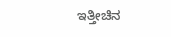ಇತ್ತೀಚಿನ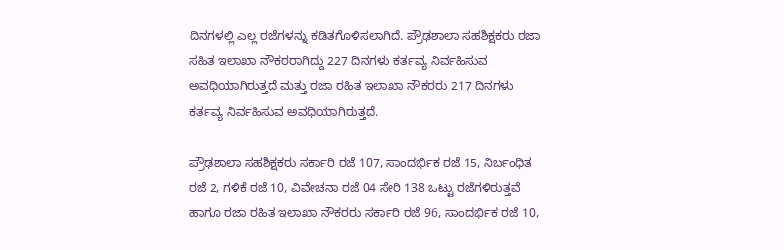ದಿನಗಳಲ್ಲಿ ಎಲ್ಲ ರಜೆಗಳನ್ನು ಕಡಿತಗೊಳಿಸಲಾಗಿದೆ. ಪ್ರೌಢಶಾಲಾ ಸಹಶಿಕ್ಷಕರು ರಜಾ ಸಹಿತ ಇಲಾಖಾ ನೌಕರರಾಗಿದ್ದು 227 ದಿನಗಳು ಕರ್ತವ್ಯ ನಿರ್ವಹಿಸುವ ಅವಧಿಯಾಗಿರುತ್ತದೆ ಮತ್ತು ರಜಾ ರಹಿತ ಇಲಾಖಾ ನೌಕರರು 217 ದಿನಗಳು ಕರ್ತವ್ಯ ನಿರ್ವಹಿಸುವ ಅವಧಿಯಾಗಿರುತ್ತದೆ.

ಪ್ರೌಢಶಾಲಾ ಸಹಶಿಕ್ಷಕರು ಸರ್ಕಾರಿ ರಜೆ 107, ಸಾಂದರ್ಭಿಕ ರಜೆ 15, ನಿರ್ಬಂಧಿತ ರಜೆ 2, ಗಳಿಕೆ ರಜೆ 10, ವಿವೇಚನಾ ರಜೆ 04 ಸೇರಿ 138 ಒಟ್ಟು ರಜೆಗಳಿರುತ್ತವೆ ಹಾಗೂ ರಜಾ ರಹಿತ ಇಲಾಖಾ ನೌಕರರು ಸರ್ಕಾರಿ ರಜೆ 96, ಸಾಂದರ್ಭಿಕ ರಜೆ 10,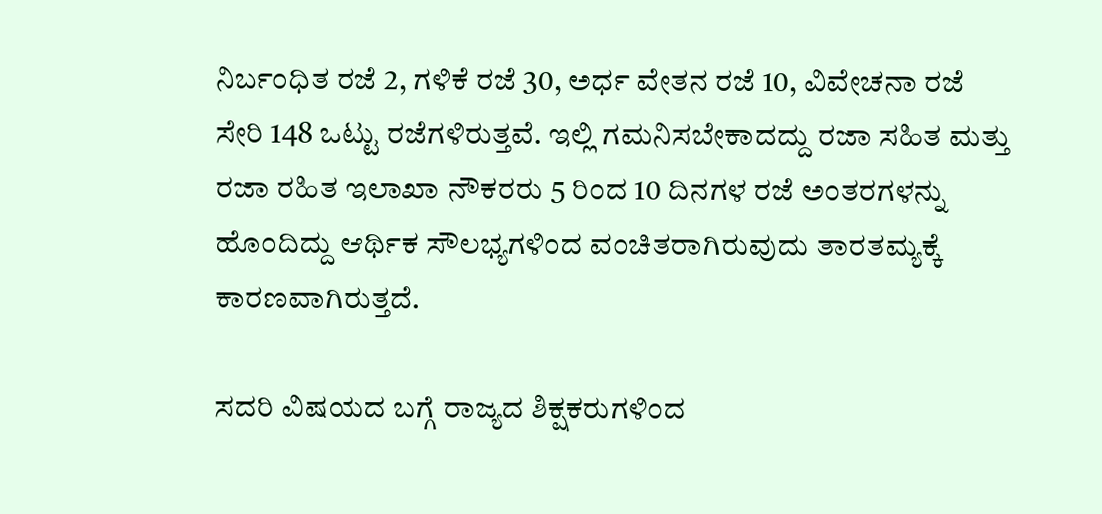ನಿರ್ಬಂಧಿತ ರಜೆ 2, ಗಳಿಕೆ ರಜೆ 30, ಅರ್ಧ ವೇತನ ರಜೆ 10, ವಿವೇಚನಾ ರಜೆ ಸೇರಿ 148 ಒಟ್ಟು ರಜೆಗಳಿರುತ್ತವೆ. ಇಲ್ಲಿ ಗಮನಿಸಬೇಕಾದದ್ದು ರಜಾ ಸಹಿತ ಮತ್ತು ರಜಾ ರಹಿತ ಇಲಾಖಾ ನೌಕರರು 5 ರಿಂದ 10 ದಿನಗಳ ರಜೆ ಅಂತರಗಳನ್ನು ಹೊಂದಿದ್ದು ಆರ್ಥಿಕ ಸೌಲಭ್ಯಗಳಿಂದ ವಂಚಿತರಾಗಿರುವುದು ತಾರತಮ್ಯಕ್ಕೆ ಕಾರಣವಾಗಿರುತ್ತದೆ.

ಸದರಿ ವಿಷಯದ ಬಗ್ಗೆ ರಾಜ್ಯದ ಶಿಕ್ಷಕರುಗಳಿಂದ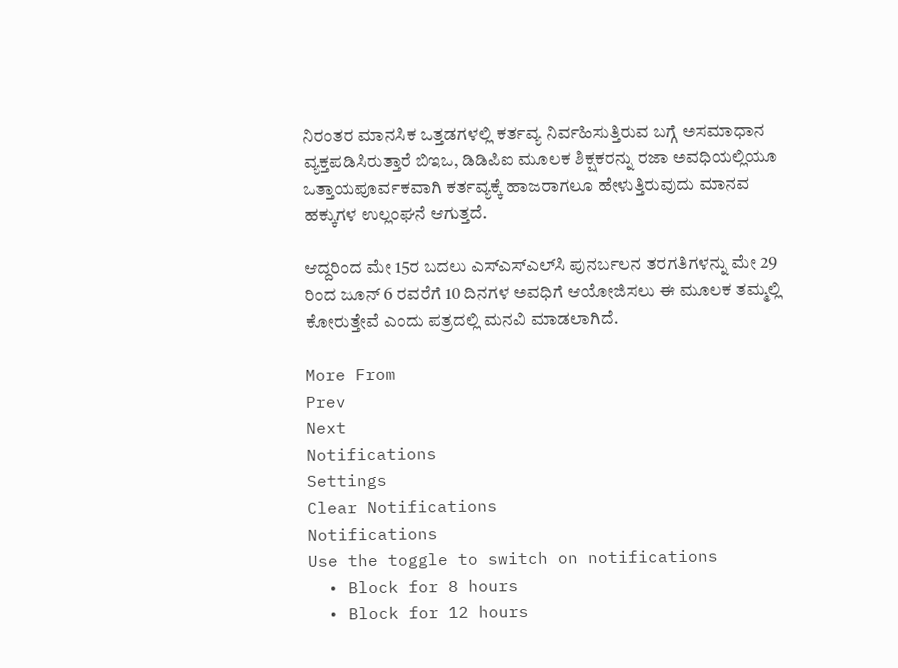ನಿರಂತರ ಮಾನಸಿಕ ಒತ್ತಡಗಳಲ್ಲಿ ಕರ್ತವ್ಯ ನಿರ್ವಹಿಸುತ್ತಿರುವ ಬಗ್ಗೆ ಅಸಮಾಧಾನ ವ್ಯಕ್ತಪಡಿಸಿರುತ್ತಾರೆ ಬಿಇಒ, ಡಿಡಿಪಿಐ ಮೂಲಕ ಶಿಕ್ಷಕರನ್ನು ರಜಾ ಅವಧಿಯಲ್ಲಿಯೂ ಒತ್ತಾಯಪೂರ್ವಕವಾಗಿ ಕರ್ತವ್ಯಕ್ಕೆ ಹಾಜರಾಗಲೂ ಹೇಳುತ್ತಿರುವುದು ಮಾನವ ಹಕ್ಕುಗಳ ಉಲ್ಲಂಘನೆ ಆಗುತ್ತದೆ.

ಆದ್ದರಿಂದ ಮೇ 15ರ ಬದಲು ಎಸ್ಎಸ್ಎಲ್‌ಸಿ ಪುನರ್ಬಲನ ತರಗತಿಗಳನ್ನು ಮೇ 29 ರಿಂದ ಜೂನ್ 6 ರವರೆಗೆ 10 ದಿನಗಳ ಅವಧಿಗೆ ಆಯೋಜಿಸಲು ಈ ಮೂಲಕ ತಮ್ಮಲ್ಲಿ ಕೋರುತ್ತೇವೆ ಎಂದು ಪತ್ರದಲ್ಲಿ ಮನವಿ ಮಾಡಲಾಗಿದೆ.

More From
Prev
Next
Notifications
Settings
Clear Notifications
Notifications
Use the toggle to switch on notifications
  • Block for 8 hours
  • Block for 12 hours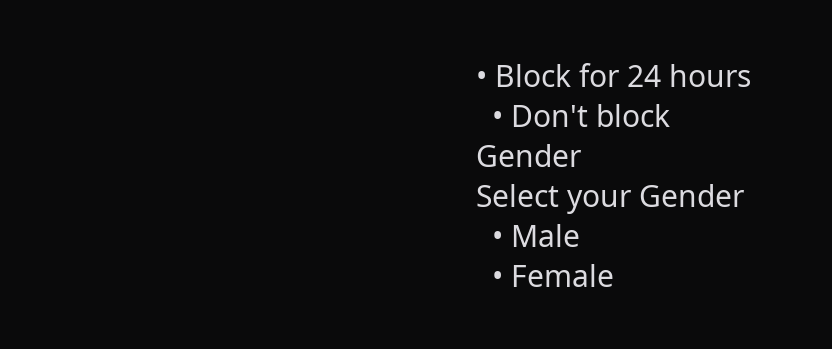• Block for 24 hours
  • Don't block
Gender
Select your Gender
  • Male
  • Female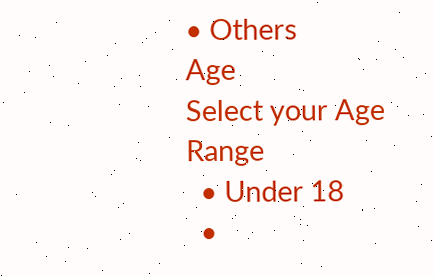• Others
Age
Select your Age Range
  • Under 18
  •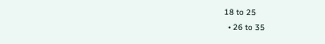18 to 25
  • 26 to 35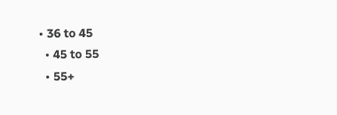• 36 to 45
  • 45 to 55
  • 55+